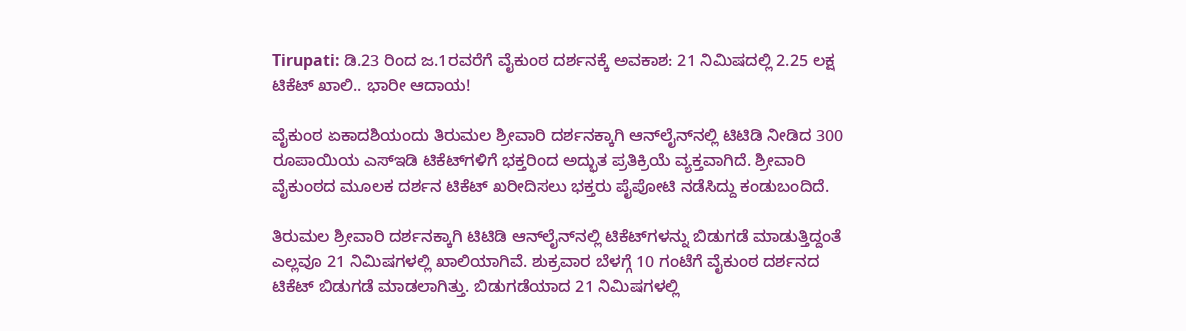Tirupati: ಡಿ.23 ರಿಂದ ಜ.1ರವರೆಗೆ ವೈಕುಂಠ ದರ್ಶನಕ್ಕೆ ಅವಕಾಶ: 21 ನಿಮಿಷದಲ್ಲಿ 2.25 ಲಕ್ಷ ಟಿಕೆಟ್ ಖಾಲಿ.. ಭಾರೀ ಆದಾಯ!

ವೈಕುಂಠ ಏಕಾದಶಿಯಂದು ತಿರುಮಲ ಶ್ರೀವಾರಿ ದರ್ಶನಕ್ಕಾಗಿ ಆನ್‌ಲೈನ್‌ನಲ್ಲಿ ಟಿಟಿಡಿ ನೀಡಿದ 300 ರೂಪಾಯಿಯ ಎಸ್‌ಇಡಿ ಟಿಕೆಟ್‌ಗಳಿಗೆ ಭಕ್ತರಿಂದ ಅದ್ಭುತ ಪ್ರತಿಕ್ರಿಯೆ ವ್ಯಕ್ತವಾಗಿದೆ. ಶ್ರೀವಾರಿ ವೈಕುಂಠದ ಮೂಲಕ ದರ್ಶನ ಟಿಕೆಟ್ ಖರೀದಿಸಲು ಭಕ್ತರು ಪೈಪೋಟಿ ನಡೆಸಿದ್ದು ಕಂಡುಬಂದಿದೆ.

ತಿರುಮಲ ಶ್ರೀವಾರಿ ದರ್ಶನಕ್ಕಾಗಿ ಟಿಟಿಡಿ ಆನ್‌ಲೈನ್‌ನಲ್ಲಿ ಟಿಕೆಟ್‌ಗಳನ್ನು ಬಿಡುಗಡೆ ಮಾಡುತ್ತಿದ್ದಂತೆ ಎಲ್ಲವೂ 21 ನಿಮಿಷಗಳಲ್ಲಿ ಖಾಲಿಯಾಗಿವೆ. ಶುಕ್ರವಾರ ಬೆಳಗ್ಗೆ 10 ಗಂಟೆಗೆ ವೈಕುಂಠ ದರ್ಶನದ ಟಿಕೆಟ್ ಬಿಡುಗಡೆ ಮಾಡಲಾಗಿತ್ತು. ಬಿಡುಗಡೆಯಾದ 21 ನಿಮಿಷಗಳಲ್ಲಿ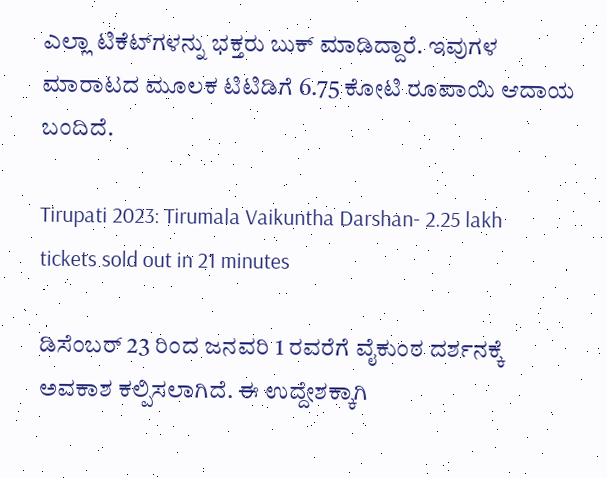ಎಲ್ಲಾ ಟಿಕೆಟ್‌ಗಳನ್ನು ಭಕ್ತರು ಬುಕ್ ಮಾಡಿದ್ದಾರೆ. ಇವುಗಳ ಮಾರಾಟದ ಮೂಲಕ ಟಿಟಿಡಿಗೆ 6.75 ಕೋಟಿ ರೂಪಾಯಿ ಆದಾಯ ಬಂದಿದೆ.

Tirupati 2023: Tirumala Vaikuntha Darshan- 2.25 lakh tickets sold out in 21 minutes

ಡಿಸೆಂಬರ್ 23 ರಿಂದ ಜನವರಿ 1 ರವರೆಗೆ ವೈಕುಂಠ ದರ್ಶನಕ್ಕೆ ಅವಕಾಶ ಕಲ್ಪಿಸಲಾಗಿದೆ. ಈ ಉದ್ದೇಶಕ್ಕಾಗಿ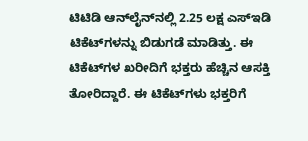ಟಿಟಿಡಿ ಆನ್‌ಲೈನ್‌ನಲ್ಲಿ 2.25 ಲಕ್ಷ ಎಸ್‌ಇಡಿ ಟಿಕೆಟ್‌ಗಳನ್ನು ಬಿಡುಗಡೆ ಮಾಡಿತ್ತು. ಈ ಟಿಕೆಟ್‌ಗಳ ಖರೀದಿಗೆ ಭಕ್ತರು ಹೆಚ್ಚಿನ ಆಸಕ್ತಿ ತೋರಿದ್ದಾರೆ. ಈ ಟಿಕೆಟ್‌ಗಳು ಭಕ್ತರಿಗೆ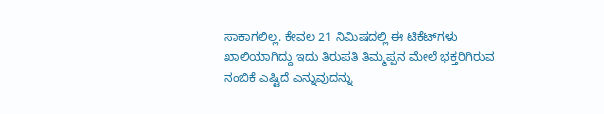ಸಾಕಾಗಲಿಲ್ಲ. ಕೇವಲ 21 ನಿಮಿಷದಲ್ಲಿ ಈ ಟಿಕೆಟ್‌ಗಳು ಖಾಲಿಯಾಗಿದ್ದು ಇದು ತಿರುಪತಿ ತಿಮ್ಮಪ್ಪನ ಮೇಲೆ ಭಕ್ತರಿಗಿರುವ ನಂಬಿಕೆ ಎಷ್ಟಿದೆ ಎನ್ನುವುದನ್ನು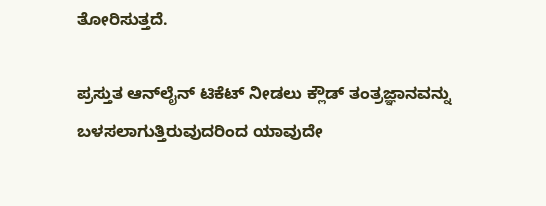ತೋರಿಸುತ್ತದೆ.

ಪ್ರಸ್ತುತ ಆನ್‌ಲೈನ್ ಟಿಕೆಟ್ ನೀಡಲು ಕ್ಲೌಡ್ ತಂತ್ರಜ್ಞಾನವನ್ನು ಬಳಸಲಾಗುತ್ತಿರುವುದರಿಂದ ಯಾವುದೇ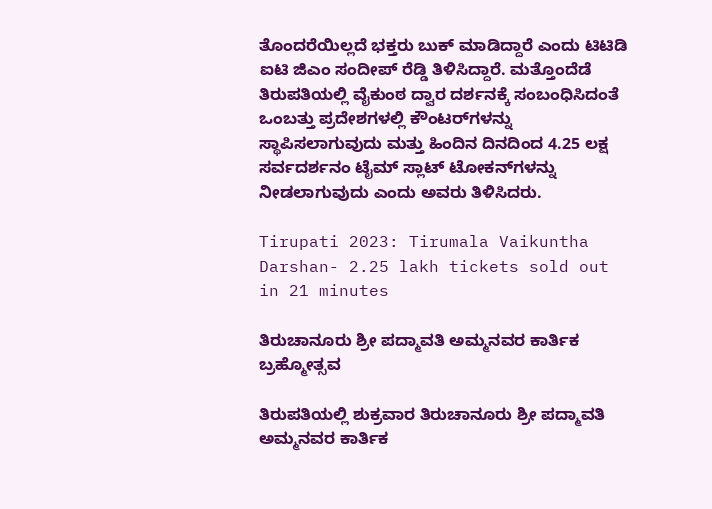ತೊಂದರೆಯಿಲ್ಲದೆ ಭಕ್ತರು ಬುಕ್ ಮಾಡಿದ್ದಾರೆ ಎಂದು ಟಿಟಿಡಿ ಐಟಿ ಜಿಎಂ ಸಂದೀಪ್ ರೆಡ್ಡಿ ತಿಳಿಸಿದ್ದಾರೆ. ಮತ್ತೊಂದೆಡೆ ತಿರುಪತಿಯಲ್ಲಿ ವೈಕುಂಠ ದ್ವಾರ ದರ್ಶನಕ್ಕೆ ಸಂಬಂಧಿಸಿದಂತೆ ಒಂಬತ್ತು ಪ್ರದೇಶಗಳಲ್ಲಿ ಕೌಂಟರ್‌ಗಳನ್ನು ಸ್ಥಾಪಿಸಲಾಗುವುದು ಮತ್ತು ಹಿಂದಿನ ದಿನದಿಂದ 4.25 ಲಕ್ಷ ಸರ್ವದರ್ಶನಂ ಟೈಮ್ ಸ್ಲಾಟ್ ಟೋಕನ್‌ಗಳನ್ನು ನೀಡಲಾಗುವುದು ಎಂದು ಅವರು ತಿಳಿಸಿದರು.

Tirupati 2023: Tirumala Vaikuntha Darshan- 2.25 lakh tickets sold out in 21 minutes

ತಿರುಚಾನೂರು ಶ್ರೀ ಪದ್ಮಾವತಿ ಅಮ್ಮನವರ ಕಾರ್ತಿಕ ಬ್ರಹ್ಮೋತ್ಸವ

ತಿರುಪತಿಯಲ್ಲಿ ಶುಕ್ರವಾರ ತಿರುಚಾನೂರು ಶ್ರೀ ಪದ್ಮಾವತಿ ಅಮ್ಮನವರ ಕಾರ್ತಿಕ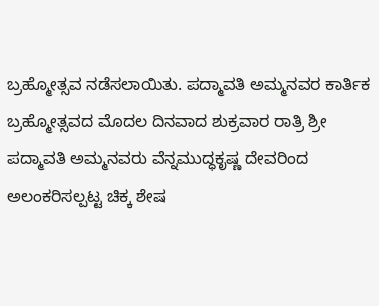ಬ್ರಹ್ಮೋತ್ಸವ ನಡೆಸಲಾಯಿತು. ಪದ್ಮಾವತಿ ಅಮ್ಮನವರ ಕಾರ್ತಿಕ ಬ್ರಹ್ಮೋತ್ಸವದ ಮೊದಲ ದಿನವಾದ ಶುಕ್ರವಾರ ರಾತ್ರಿ ಶ್ರೀ ಪದ್ಮಾವತಿ ಅಮ್ಮನವರು ವೆನ್ನಮುದ್ಧಕೃಷ್ಣ ದೇವರಿಂದ ಅಲಂಕರಿಸಲ್ಪಟ್ಟ ಚಿಕ್ಕ ಶೇಷ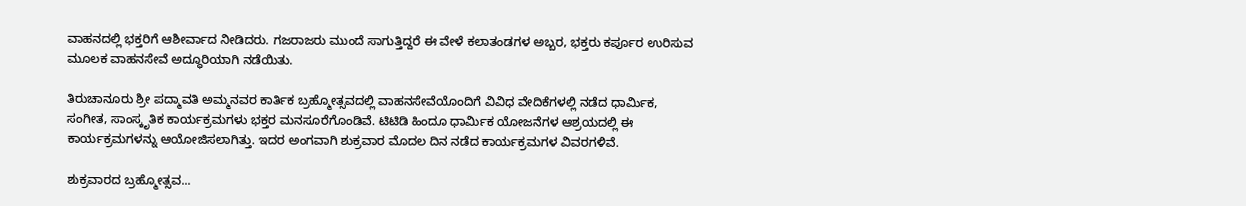ವಾಹನದಲ್ಲಿ ಭಕ್ತರಿಗೆ ಆಶೀರ್ವಾದ ನೀಡಿದರು. ಗಜರಾಜರು ಮುಂದೆ ಸಾಗುತ್ತಿದ್ದರೆ ಈ ವೇಳೆ ಕಲಾತಂಡಗಳ ಅಬ್ಬರ, ಭಕ್ತರು ಕರ್ಪೂರ ಉರಿಸುವ ಮೂಲಕ ವಾಹನಸೇವೆ ಅದ್ಧೂರಿಯಾಗಿ ನಡೆಯಿತು.

ತಿರುಚಾನೂರು ಶ್ರೀ ಪದ್ಮಾವತಿ ಅಮ್ಮನವರ ಕಾರ್ತಿಕ ಬ್ರಹ್ಮೋತ್ಸವದಲ್ಲಿ ವಾಹನಸೇವೆಯೊಂದಿಗೆ ವಿವಿಧ ವೇದಿಕೆಗಳಲ್ಲಿ ನಡೆದ ಧಾರ್ಮಿಕ, ಸಂಗೀತ, ಸಾಂಸ್ಕೃತಿಕ ಕಾರ್ಯಕ್ರಮಗಳು ಭಕ್ತರ ಮನಸೂರೆಗೊಂಡಿವೆ. ಟಿಟಿಡಿ ಹಿಂದೂ ಧಾರ್ವಿುಕ ಯೋಜನೆಗಳ ಆಶ್ರಯದಲ್ಲಿ ಈ ಕಾರ್ಯಕ್ರಮಗಳನ್ನು ಆಯೋಜಿಸಲಾಗಿತ್ತು. ಇದರ ಅಂಗವಾಗಿ ಶುಕ್ರವಾರ ಮೊದಲ ದಿನ ನಡೆದ ಕಾರ್ಯಕ್ರಮಗಳ ವಿವರಗಳಿವೆ.

ಶುಕ್ರವಾರದ ಬ್ರಹ್ಮೋತ್ಸವ...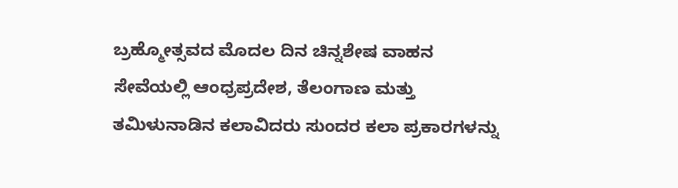ಬ್ರಹ್ಮೋತ್ಸವದ ಮೊದಲ ದಿನ ಚಿನ್ನಶೇಷ ವಾಹನ ಸೇವೆಯಲ್ಲಿ ಆಂಧ್ರಪ್ರದೇಶ, ತೆಲಂಗಾಣ ಮತ್ತು ತಮಿಳುನಾಡಿನ ಕಲಾವಿದರು ಸುಂದರ ಕಲಾ ಪ್ರಕಾರಗಳನ್ನು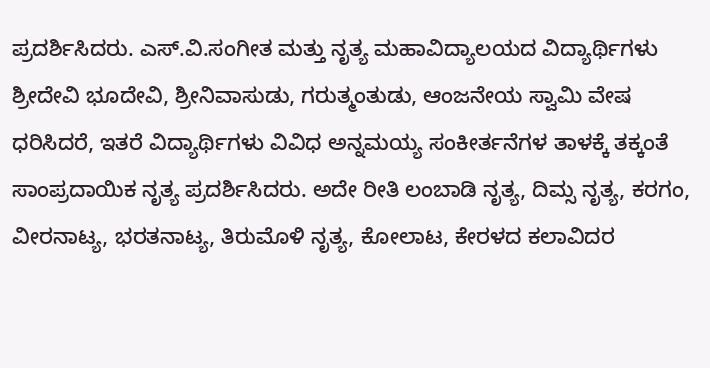ಪ್ರದರ್ಶಿಸಿದರು. ಎಸ್.ವಿ.ಸಂಗೀತ ಮತ್ತು ನೃತ್ಯ ಮಹಾವಿದ್ಯಾಲಯದ ವಿದ್ಯಾರ್ಥಿಗಳು ಶ್ರೀದೇವಿ ಭೂದೇವಿ, ಶ್ರೀನಿವಾಸುಡು, ಗರುತ್ಮಂತುಡು, ಆಂಜನೇಯ ಸ್ವಾಮಿ ವೇಷ ಧರಿಸಿದರೆ, ಇತರೆ ವಿದ್ಯಾರ್ಥಿಗಳು ವಿವಿಧ ಅನ್ನಮಯ್ಯ ಸಂಕೀರ್ತನೆಗಳ ತಾಳಕ್ಕೆ ತಕ್ಕಂತೆ ಸಾಂಪ್ರದಾಯಿಕ ನೃತ್ಯ ಪ್ರದರ್ಶಿಸಿದರು. ಅದೇ ರೀತಿ ಲಂಬಾಡಿ ನೃತ್ಯ, ದಿಮ್ಸ ನೃತ್ಯ, ಕರಗಂ, ವೀರನಾಟ್ಯ, ಭರತನಾಟ್ಯ, ತಿರುಮೊಳಿ ನೃತ್ಯ, ಕೋಲಾಟ, ಕೇರಳದ ಕಲಾವಿದರ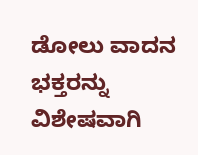ಡೋಲು ವಾದನ ಭಕ್ತರನ್ನು ವಿಶೇಷವಾಗಿ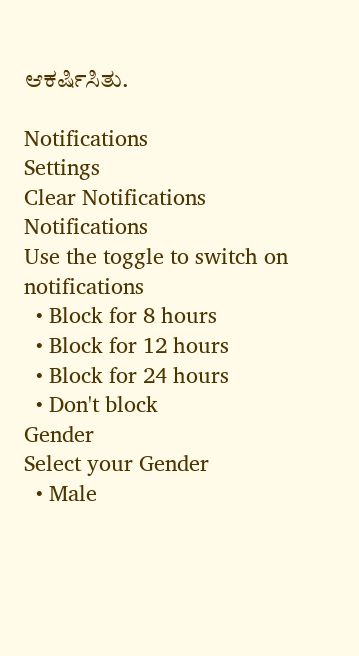ಆಕರ್ಷಿಸಿತು.

Notifications
Settings
Clear Notifications
Notifications
Use the toggle to switch on notifications
  • Block for 8 hours
  • Block for 12 hours
  • Block for 24 hours
  • Don't block
Gender
Select your Gender
  • Male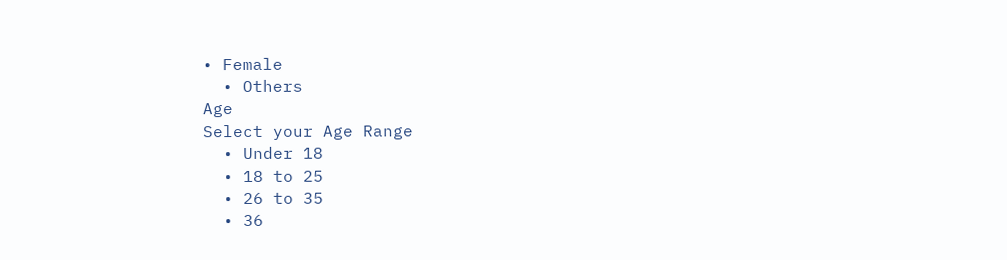• Female
  • Others
Age
Select your Age Range
  • Under 18
  • 18 to 25
  • 26 to 35
  • 36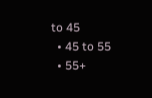to 45
  • 45 to 55
  • 55+